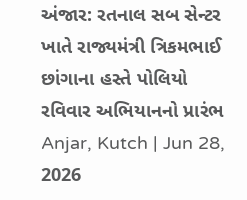અંજાર: રતનાલ સબ સેન્ટર ખાતે રાજ્યમંત્રી ત્રિકમભાઈ છાંગાના હસ્તે પોલિયો રવિવાર અભિયાનનો પ્રારંભ
Anjar, Kutch | Jun 28, 2026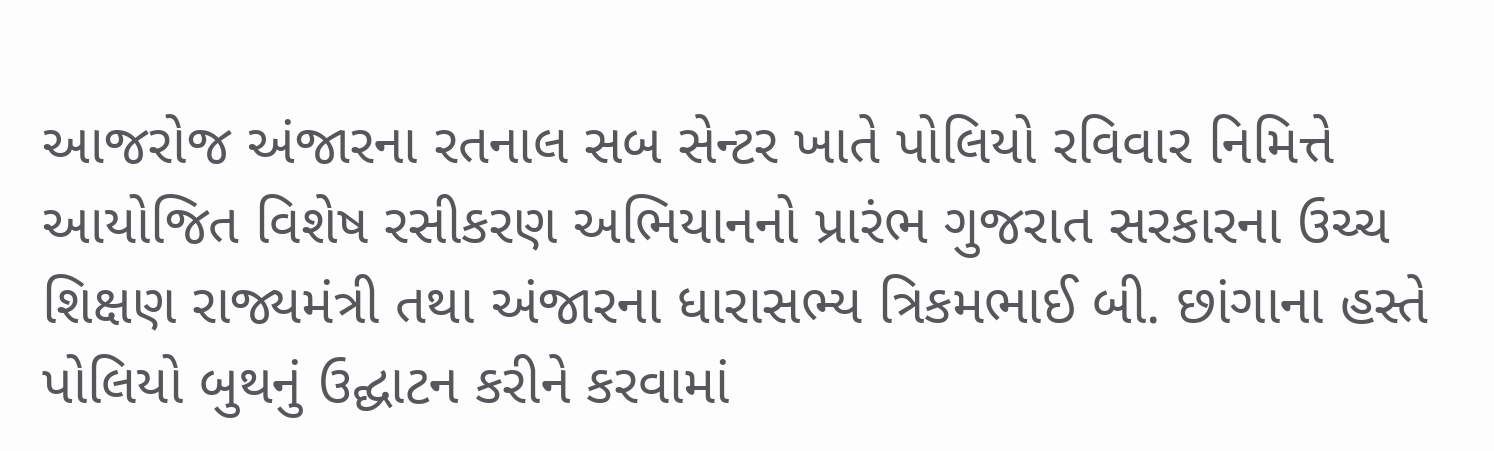આજરોજ અંજારના રતનાલ સબ સેન્ટર ખાતે પોલિયો રવિવાર નિમિત્તે આયોજિત વિશેષ રસીકરણ અભિયાનનો પ્રારંભ ગુજરાત સરકારના ઉચ્ચ શિક્ષણ રાજ્યમંત્રી તથા અંજારના ધારાસભ્ય ત્રિકમભાઈ બી. છાંગાના હસ્તે પોલિયો બુથનું ઉદ્ઘાટન કરીને કરવામાં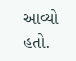આવ્યો હતો.